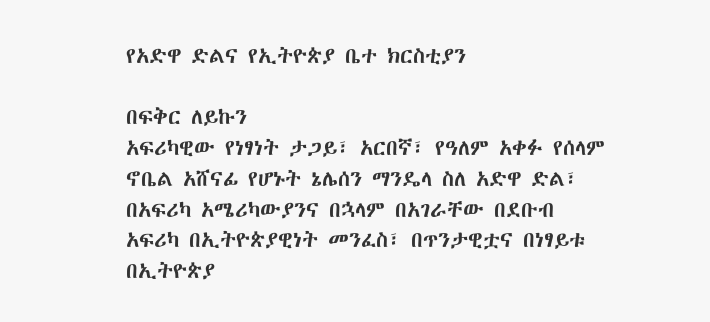የአድዋ ድልና የኢትዮጵያ ቤተ ክርስቲያን

በፍቅር ለይኩን
አፍሪካዊው የነፃነት ታጋይ፣ አርበኛ፣ የዓለም አቀፉ የሰላም ኖቤል አሸናፊ የሆኑት ኔሌሰን ማንዴላ ስለ አድዋ ድል፣ በአፍሪካ አሜሪካውያንና በኋላም በአገራቸው በደቡብ አፍሪካ በኢትዮጵያዊነት መንፈስ፣ በጥንታዊቷና በነፃይቱ በኢትዮጵያ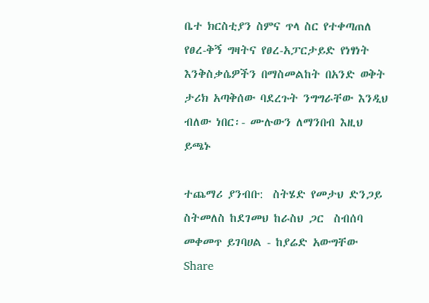ቤተ ክርስቲያን ስምና ጥላ ስር የተቀጣጠለ የፀረ-ቅኝ ግዛትና የፀረ-አፓርታይድ የነፃነት እንቅስቃሴዎችን በማስመልከት በአንድ ወቅት ታሪክ አጣቅሰው ባደረጉት ንግግራቸው እንዲህ ብለው ነበር፡- ሙሉውን ለማንበብ እዚህ ይጫኑ

ተጨማሪ ያንብቡ:  ስትሄድ የመታህ ድንጋይ ስትመለስ ከደገመህ ከራስህ ጋር  ስብሰባ መቀመጥ ይገባሀል - ከያሬድ አውግቸው
Share